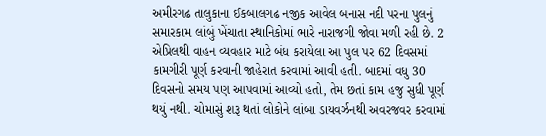અમીરગઢ તાલુકાના ઈકબાલગઢ નજીક આવેલ બનાસ નદી પરના પુલનું સમારકામ લાંબું ખેંચાતા સ્થાનિકોમાં ભારે નારાજગી જોવા મળી રહી છે. 2 એપ્રિલથી વાહન વ્યવહાર માટે બંધ કરાયેલા આ પુલ પર 62 દિવસમાં કામગીરી પૂર્ણ કરવાની જાહેરાત કરવામાં આવી હતી. બાદમાં વધુ 30 દિવસનો સમય પણ આપવામાં આવ્યો હતો, તેમ છતાં કામ હજુ સુધી પૂર્ણ થયું નથી. ચોમાસું શરૂ થતાં લોકોને લાંબા ડાયવર્ઝનથી અવરજવર કરવામાં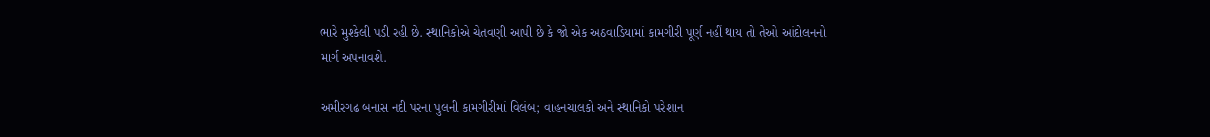ભારે મુશ્કેલી પડી રહી છે. સ્થાનિકોએ ચેતવણી આપી છે કે જો એક અઠવાડિયામાં કામગીરી પૂર્ણ નહીં થાય તો તેઓ આંદોલનનો માર્ગ અપનાવશે.

અમીરગઢ બનાસ નદી પરના પુલની કામગીરીમાં વિલંબ; વાહનચાલકો અને સ્થાનિકો પરેશાન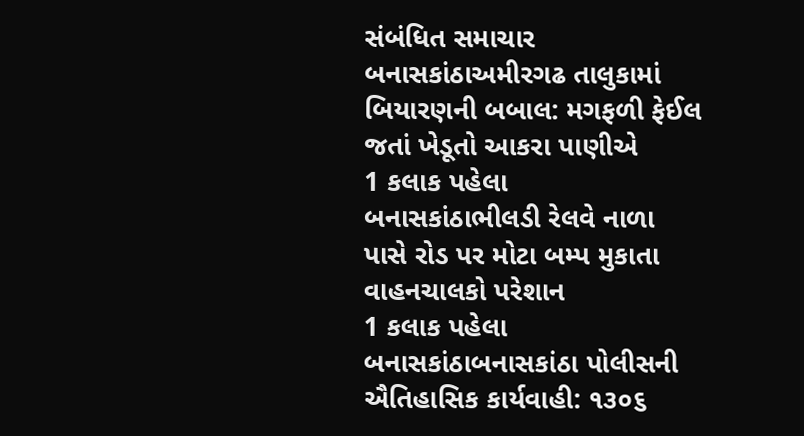સંબંધિત સમાચાર
બનાસકાંઠાઅમીરગઢ તાલુકામાં બિયારણની બબાલ: મગફળી ફેઈલ જતાં ખેડૂતો આકરા પાણીએ
1 કલાક પહેલા
બનાસકાંઠાભીલડી રેલવે નાળા પાસે રોડ પર મોટા બમ્પ મુકાતા વાહનચાલકો પરેશાન
1 કલાક પહેલા
બનાસકાંઠાબનાસકાંઠા પોલીસની ઐતિહાસિક કાર્યવાહી: ૧૩૦૬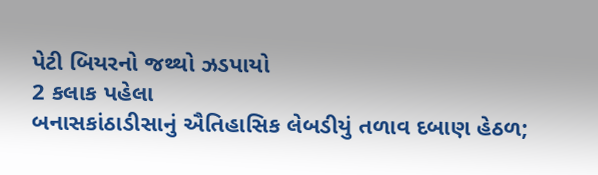પેટી બિયરનો જથ્થો ઝડપાયો
2 કલાક પહેલા
બનાસકાંઠાડીસાનું ઐતિહાસિક લેબડીયું તળાવ દબાણ હેઠળ;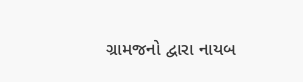ગ્રામજનો દ્વારા નાયબ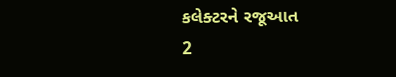કલેક્ટરને રજૂઆત
2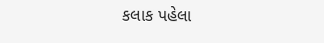કલાક પહેલા